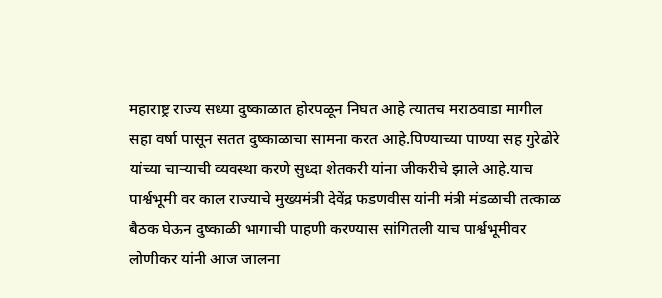महाराष्ट्र राज्य सध्या दुष्काळात होरपळून निघत आहे त्यातच मराठवाडा मागील सहा वर्षा पासून सतत दुष्काळाचा सामना करत आहे.पिण्याच्या पाण्या सह गुरेढोरे यांच्या चाऱ्याची व्यवस्था करणे सुध्दा शेतकरी यांना जीकरीचे झाले आहे.याच पार्श्वभूमी वर काल राज्याचे मुख्यमंत्री देवेंद्र फडणवीस यांनी मंत्री मंडळाची तत्काळ बैठक घेऊन दुष्काळी भागाची पाहणी करण्यास सांगितली याच पार्श्वभूमीवर लोणीकर यांनी आज जालना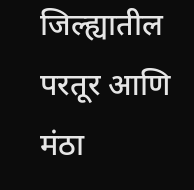जिल्ह्यातील परतूर आणि मंठा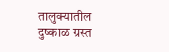तालुक्यातील दुष्काळ ग्रस्त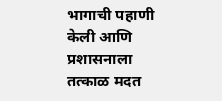भागाची पहाणी केली आणि प्रशासनाला तत्काळ मदत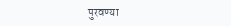पुरवण्या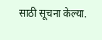साठी सूचना केल्या.